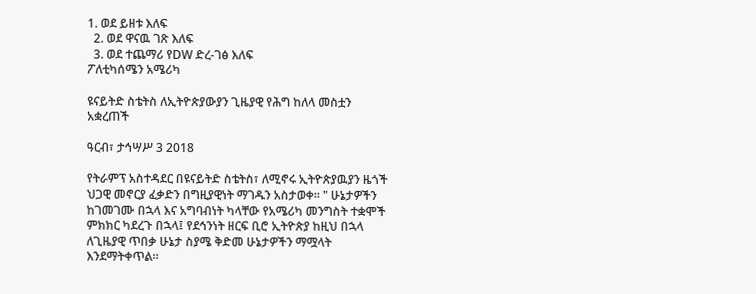1. ወደ ይዘቱ እለፍ
  2. ወደ ዋናዉ ገጽ እለፍ
  3. ወደ ተጨማሪ የDW ድረ-ገፅ እለፍ
ፖለቲካሰሜን አሜሪካ

ዩናይትድ ስቴትስ ለኢትዮጵያውያን ጊዜያዊ የሕግ ከለላ መስቷን አቋረጠች

ዓርብ፣ ታኅሣሥ 3 2018

የትራምፕ አስተዳደር በዩናይትድ ስቴትስ፣ ለሚኖሩ ኢትዮጵያዉያን ዜጎች ህጋዊ መኖርያ ፈቃድን በግዚያዊነት ማገዱን አስታወቀ። " ሁኔታዎችን ከገመገሙ በኋላ እና አግባብነት ካላቸው የአሜሪካ መንግስት ተቋሞች ምክክር ካደረጉ በኋላ፤ የደኅንነት ዘርፍ ቢሮ ኢትዮጵያ ከዚህ በኋላ ለጊዜያዊ ጥበቃ ሁኔታ ስያሜ ቅድመ ሁኔታዎችን ማሟላት እንደማትቀጥል።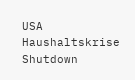USA Haushaltskrise Shutdown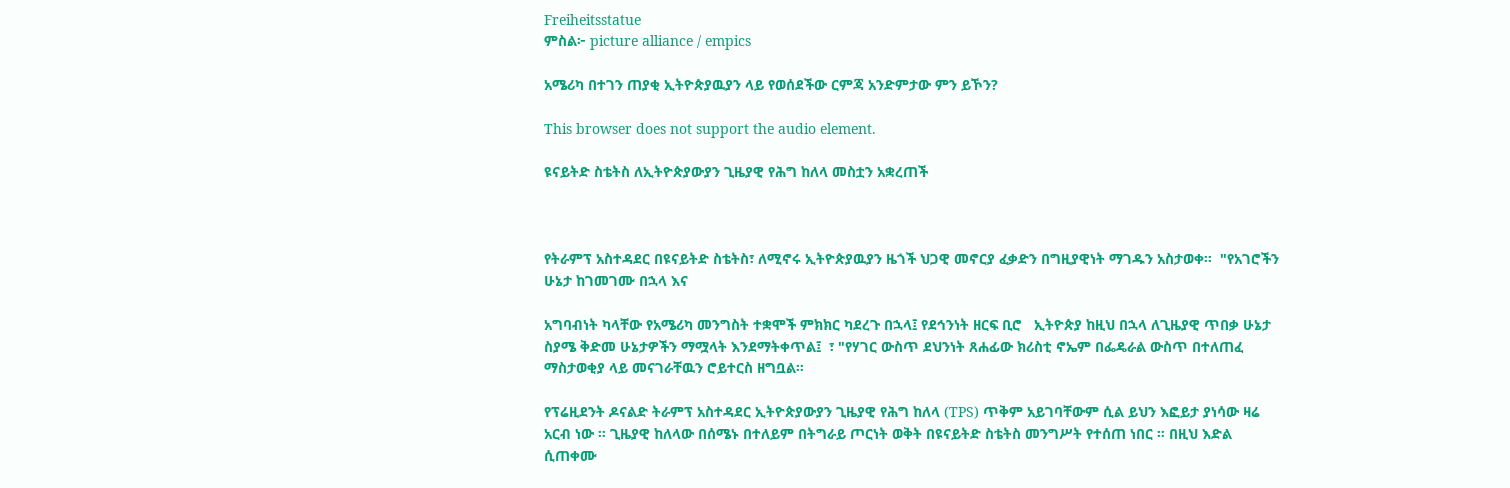Freiheitsstatue
ምስል፦ picture alliance / empics

አሜሪካ በተገን ጠያቂ ኢትዮጵያዉያን ላይ የወሰደችው ርምጃ አንድምታው ምን ይኾን?

This browser does not support the audio element.

ዩናይትድ ስቴትስ ለኢትዮጵያውያን ጊዜያዊ የሕግ ከለላ መስቷን አቋረጠች



የትራምፕ አስተዳደር በዩናይትድ ስቴትስ፣ ለሚኖሩ ኢትዮጵያዉያን ዜጎች ህጋዊ መኖርያ ፈቃድን በግዚያዊነት ማገዱን አስታወቀ።  "የአገሮችን ሁኔታ ከገመገሙ በኋላ እና

አግባብነት ካላቸው የአሜሪካ መንግስት ተቋሞች ምክክር ካደረጉ በኋላ፤ የደኅንነት ዘርፍ ቢሮ   ኢትዮጵያ ከዚህ በኋላ ለጊዜያዊ ጥበቃ ሁኔታ ስያሜ ቅድመ ሁኔታዎችን ማሟላት እንደማትቀጥል፤  ፣ "የሃገር ውስጥ ደህንነት ጸሐፊው ክሪስቲ ኖኤም በፌዴራል ውስጥ በተለጠፈ ማስታወቂያ ላይ መናገራቸዉን ሮይተርስ ዘግቧል።

የፕሬዚደንት ዶናልድ ትራምፕ አስተዳደር ኢትዮጵያውያን ጊዜያዊ የሕግ ከለላ (TPS) ጥቅም አይገባቸውም ሲል ይህን እፎይታ ያነሳው ዛሬ አርብ ነው ። ጊዜያዊ ከለላው በሰሜኑ በተለይም በትግራይ ጦርነት ወቅት በዩናይትድ ስቴትስ መንግሥት የተሰጠ ነበር ። በዚህ እድል ሲጠቀሙ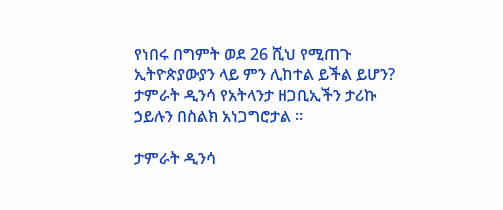የነበሩ በግምት ወደ 26 ሺህ የሚጠጉ ኢትዮጵያውያን ላይ ምን ሊከተል ይችል ይሆን? ታምራት ዲንሳ የአትላንታ ዘጋቢኢችን ታሪኩ ኃይሉን በስልክ አነጋግሮታል ።

ታምራት ዲንሳ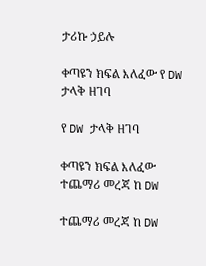ታሪኩ ኃይሉ

ቀጣዩን ክፍል እለፈው የ DW ታላቅ ዘገባ

የ DW ታላቅ ዘገባ

ቀጣዩን ክፍል እለፈው ተጨማሪ መረጃ ከ DW

ተጨማሪ መረጃ ከ DW